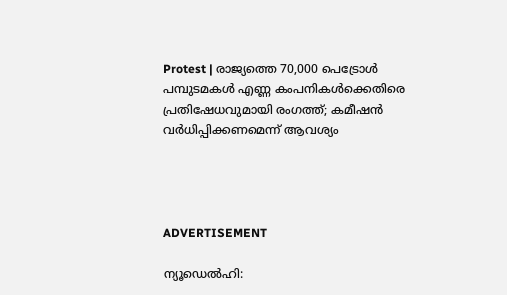Protest | രാജ്യത്തെ 70,000 പെട്രോൾ പമ്പുടമകൾ എണ്ണ കംപനികൾക്കെതിരെ പ്രതിഷേധവുമായി രംഗത്ത്; കമീഷൻ വർധിപ്പിക്കണമെന്ന് ആവശ്യം




ADVERTISEMENT

ന്യൂഡെൽഹി: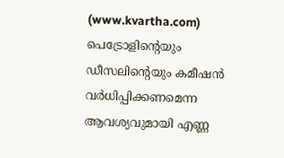(www.kvartha.com) പെട്രോളിന്റെയും ഡീസലിന്റെയും കമീഷൻ വർധിപ്പിക്കണമെന്ന ആവശ്യവുമായി എണ്ണ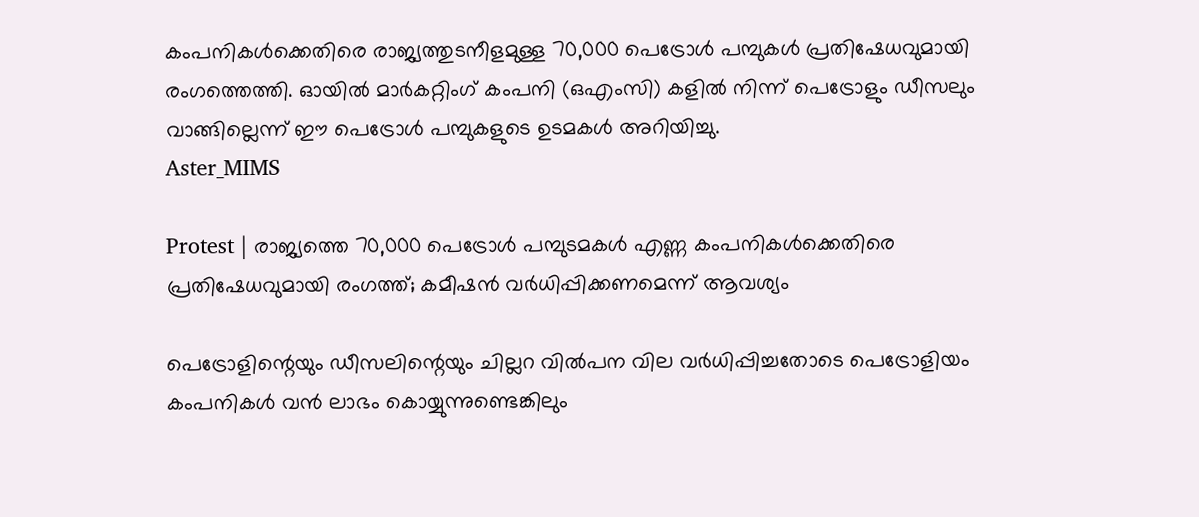കംപനികൾക്കെതിരെ രാജ്യത്തുടനീളമുള്ള 70,000 പെട്രോൾ പമ്പുകൾ പ്രതിഷേധവുമായി രംഗത്തെത്തി. ഓയിൽ മാർകറ്റിംഗ് കംപനി (ഒഎംസി) കളിൽ നിന്ന് പെട്രോളും ഡീസലും വാങ്ങില്ലെന്ന് ഈ പെട്രോൾ പമ്പുകളുടെ ഉടമകൾ അറിയിച്ചു.
Aster_MIMS

Protest | രാജ്യത്തെ 70,000 പെട്രോൾ പമ്പുടമകൾ എണ്ണ കംപനികൾക്കെതിരെ പ്രതിഷേധവുമായി രംഗത്ത്; കമീഷൻ വർധിപ്പിക്കണമെന്ന് ആവശ്യം

പെട്രോളിന്റെയും ഡീസലിന്റെയും ചില്ലറ വിൽപന വില വർധിപ്പിച്ചതോടെ പെട്രോളിയം കംപനികൾ വൻ ലാഭം കൊയ്യുന്നുണ്ടെങ്കിലും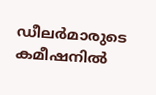ഡീലർമാരുടെ കമീഷനിൽ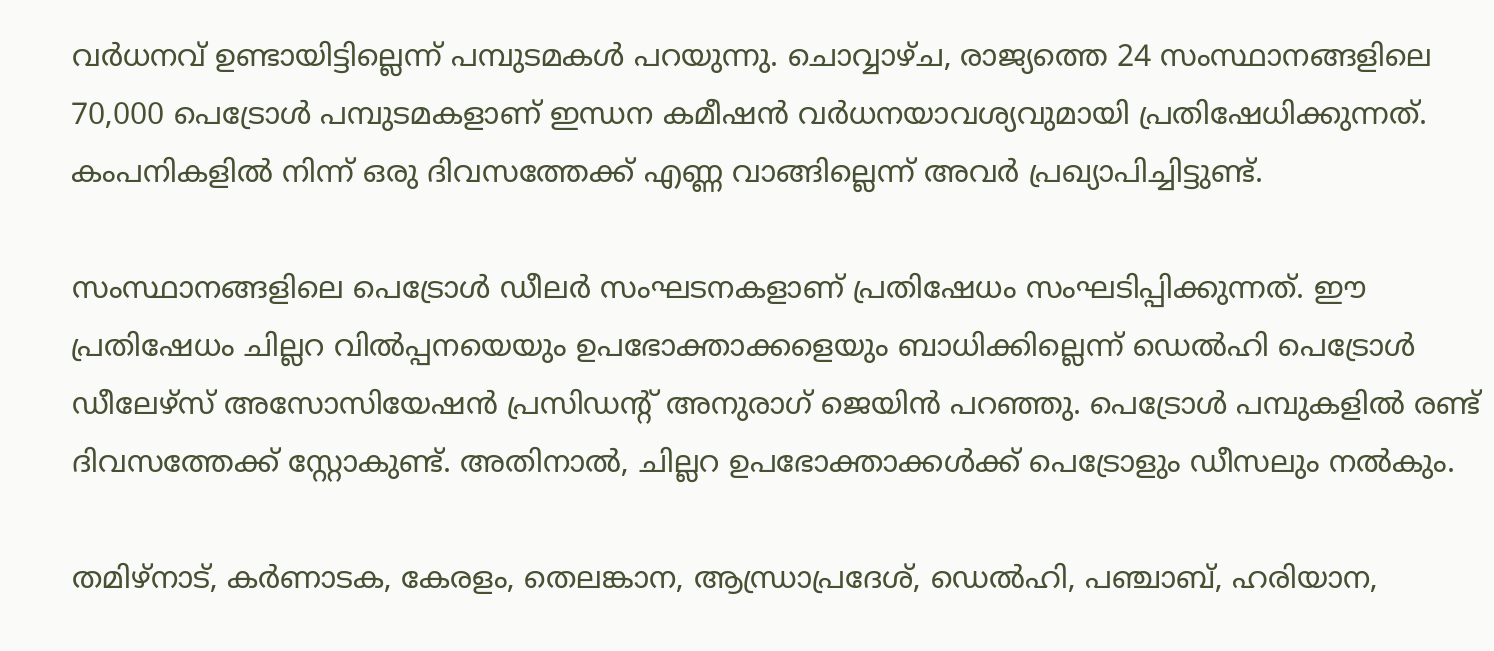വർധനവ് ഉണ്ടായിട്ടില്ലെന്ന് പമ്പുടമകൾ പറയുന്നു. ചൊവ്വാഴ്ച, രാജ്യത്തെ 24 സംസ്ഥാനങ്ങളിലെ 70,000 പെട്രോൾ പമ്പുടമകളാണ് ഇന്ധന കമീഷൻ വർധനയാവശ്യവുമായി പ്രതിഷേധിക്കുന്നത്. കംപനികളിൽ നിന്ന് ഒരു ദിവസത്തേക്ക് എണ്ണ വാങ്ങില്ലെന്ന് അവർ പ്രഖ്യാപിച്ചിട്ടുണ്ട്.

സംസ്ഥാനങ്ങളിലെ പെട്രോൾ ഡീലർ സംഘടനകളാണ് പ്രതിഷേധം സംഘടിപ്പിക്കുന്നത്. ഈ പ്രതിഷേധം ചില്ലറ വിൽപ്പനയെയും ഉപഭോക്താക്കളെയും ബാധിക്കില്ലെന്ന് ഡെൽഹി പെട്രോൾ ഡീലേഴ്‌സ് അസോസിയേഷൻ പ്രസിഡന്റ് അനുരാഗ് ജെയിൻ പറഞ്ഞു. പെട്രോൾ പമ്പുകളിൽ രണ്ട് ദിവസത്തേക്ക് സ്റ്റോകുണ്ട്. അതിനാൽ, ചില്ലറ ഉപഭോക്താക്കൾക്ക് പെട്രോളും ഡീസലും നൽകും.

തമിഴ്‌നാട്, കർണാടക, കേരളം, തെലങ്കാന, ആന്ധ്രാപ്രദേശ്, ഡെൽഹി, പഞ്ചാബ്, ഹരിയാന,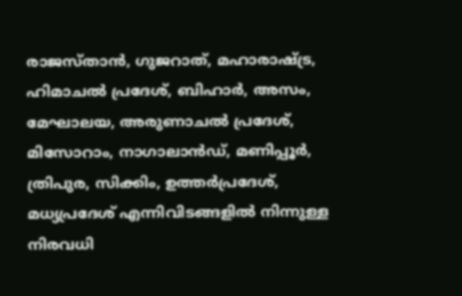രാജസ്താൻ, ഗുജറാത്, മഹാരാഷ്ട്ര, ഹിമാചൽ പ്രദേശ്, ബിഹാർ, അസം, മേഘാലയ, അരുണാചൽ പ്രദേശ്, മിസോറാം, നാഗാലാൻഡ്, മണിപ്പൂർ, ത്രിപുര, സിക്കിം, ഉത്തർപ്രദേശ്, മധ്യപ്രദേശ് എന്നിവിടങ്ങളിൽ നിന്നുള്ള നിരവധി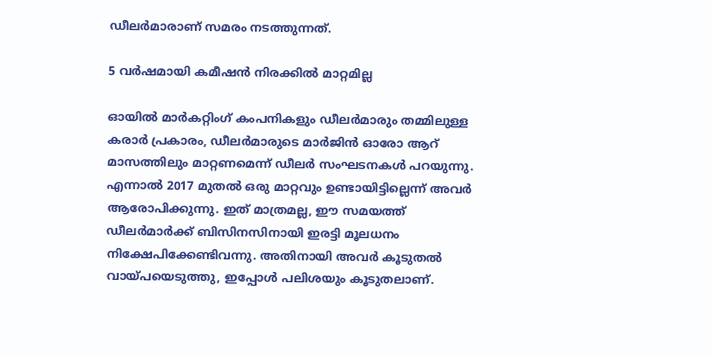ഡീലർമാരാണ് സമരം നടത്തുന്നത്.

5 വർഷമായി കമീഷൻ നിരക്കിൽ മാറ്റമില്ല

ഓയിൽ മാർകറ്റിംഗ് കംപനികളും ഡീലർമാരും തമ്മിലുള്ള കരാർ പ്രകാരം, ഡീലർമാരുടെ മാർജിൻ ഓരോ ആറ് മാസത്തിലും മാറ്റണമെന്ന് ഡീലർ സംഘടനകൾ പറയുന്നു. എന്നാൽ 2017 മുതൽ ഒരു മാറ്റവും ഉണ്ടായിട്ടില്ലെന്ന് അവർ ആരോപിക്കുന്നു. ഇത് മാത്രമല്ല, ഈ സമയത്ത് ഡീലർമാർക്ക് ബിസിനസിനായി ഇരട്ടി മൂലധനം നിക്ഷേപിക്കേണ്ടിവന്നു. അതിനായി അവർ കൂടുതൽ വായ്പയെടുത്തു, ഇപ്പോൾ പലിശയും കൂടുതലാണ്.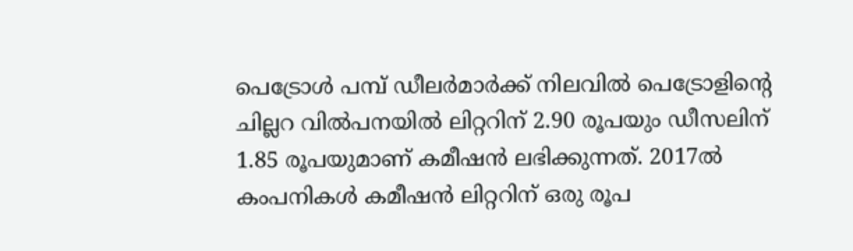പെട്രോൾ പമ്പ് ഡീലർമാർക്ക് നിലവിൽ പെട്രോളിന്റെ ചില്ലറ വിൽപനയിൽ ലിറ്ററിന് 2.90 രൂപയും ഡീസലിന് 1.85 രൂപയുമാണ് കമീഷൻ ലഭിക്കുന്നത്. 2017ൽ കംപനികൾ കമീഷൻ ലിറ്ററിന് ഒരു രൂപ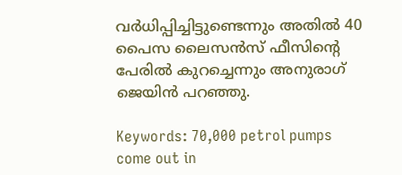വർധിപ്പിച്ചിട്ടുണ്ടെന്നും അതിൽ 40 പൈസ ലൈസൻസ് ഫീസിന്റെ പേരിൽ കുറച്ചെന്നും അനുരാഗ് ജെയിൻ പറഞ്ഞു.

Keywords: 70,000 petrol pumps come out in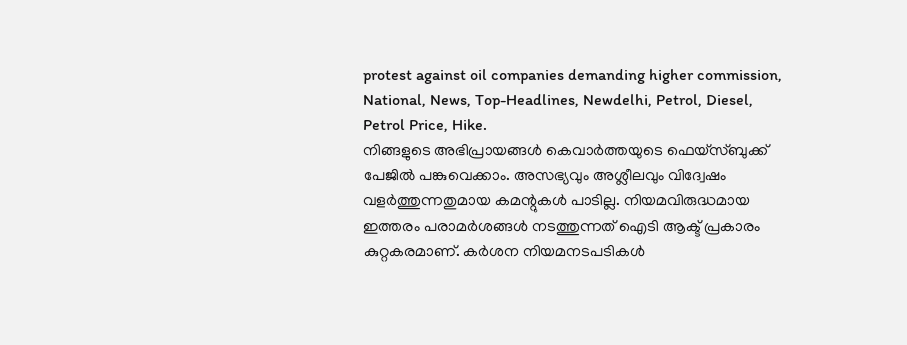protest against oil companies demanding higher commission, National, News, Top-Headlines, Newdelhi, Petrol, Diesel, Petrol Price, Hike.
നിങ്ങളുടെ അഭിപ്രായങ്ങൾ കെവാർത്തയുടെ ഫെയ്‌സ്‌ബുക്ക് പേജിൽ പങ്കുവെക്കാം. അസഭ്യവും അശ്ലീലവും വിദ്വേഷം വളർത്തുന്നതുമായ കമന്റുകൾ പാടില്ല. നിയമവിരുദ്ധമായ ഇത്തരം പരാമർശങ്ങൾ നടത്തുന്നത് ഐടി ആക്ട് പ്രകാരം കുറ്റകരമാണ്. കർശന നിയമനടപടികൾ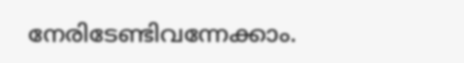നേരിടേണ്ടിവന്നേക്കാം.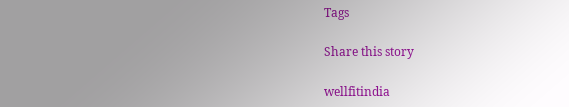Tags

Share this story

wellfitindia